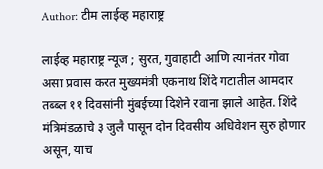Author: टीम लाईव्ह महाराष्ट्र

लाईव्ह महाराष्ट्र न्यूज ; सुरत, गुवाहाटी आणि त्यानंतर गोवा असा प्रवास करत मुख्यमंत्री एकनाथ शिंदे गटातील आमदार तब्ब्ल ११ दिवसांनी मुंबईच्या दिशेने रवाना झाले आहेत. शिंदे मंत्रिमंडळाचे ३ जुलै पासून दोन दिवसीय अधिवेशन सुरु होणार असून, याच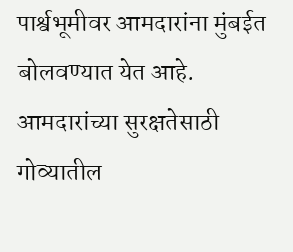पार्श्वभूमीवर आमदारांना मुंबईत बोलवण्यात येत आहे. आमदारांच्या सुरक्षतेसाठी गोव्यातील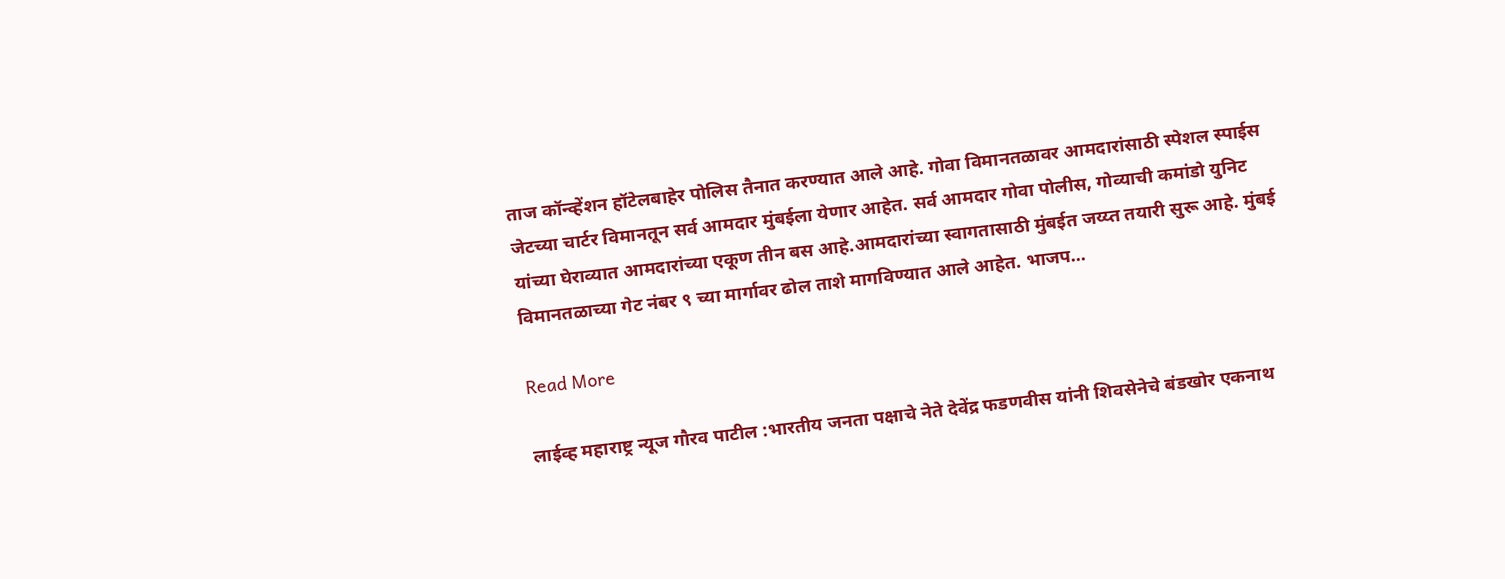ताज कॉन्व्हेंशन हॉटेलबाहेर पोलिस तैनात करण्यात आले आहे. गोवा विमानतळावर आमदारांसाठी स्पेशल स्पाईस जेटच्या चार्टर विमानतून सर्व आमदार मुंबईला येणार आहेत. सर्व आमदार गोवा पोलीस, गोव्याची कमांडो युनिट यांच्या घेराव्यात आमदारांच्या एकूण तीन बस आहे.आमदारांच्या स्वागतासाठी मुंबईत जय्य्त तयारी सुरू आहे. मुंबई विमानतळाच्या गेट नंबर ९ च्या मार्गावर ढोल ताशे मागविण्यात आले आहेत. भाजप…

Read More

लाईव्ह महाराष्ट्र न्यूज गौरव पाटील :भारतीय जनता पक्षाचे नेते देवेंद्र फडणवीस यांनी शिवसेनेचे बंडखोर एकनाथ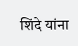शिंदे यांना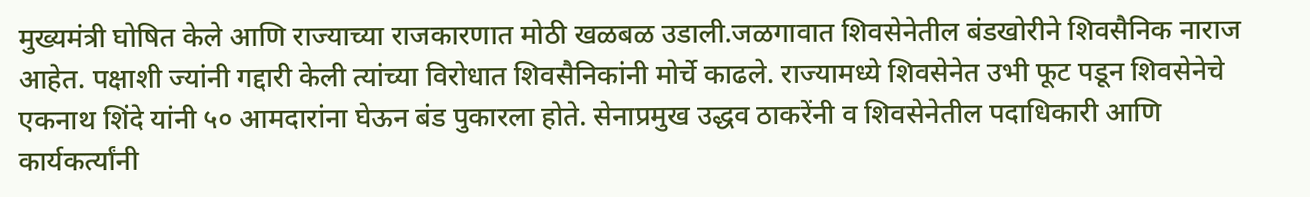मुख्यमंत्री घोषित केले आणि राज्याच्या राजकारणात मोठी खळबळ उडाली.जळगावात शिवसेनेतील बंडखोरीने शिवसैनिक नाराज आहेत. पक्षाशी ज्यांनी गद्दारी केली त्यांच्या विरोधात शिवसैनिकांनी मोर्चे काढले. राज्यामध्ये शिवसेनेत उभी फूट पडून शिवसेनेचे एकनाथ शिंदे यांनी ५० आमदारांना घेऊन बंड पुकारला होते. सेनाप्रमुख उद्धव ठाकरेंनी व शिवसेनेतील पदाधिकारी आणि कार्यकर्त्यांनी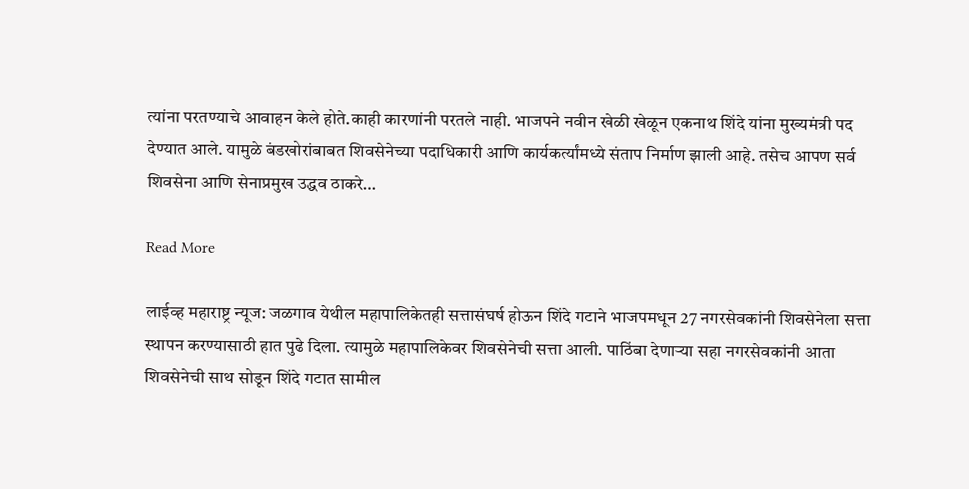त्यांना परतण्याचे आवाहन केले होते.काही कारणांनी परतले नाही. भाजपने नवीन खेळी खेळून एकनाथ शिंदे यांना मुख्यमंत्री पद देण्यात आले. यामुळे बंडखोरांबाबत शिवसेनेच्या पदाधिकारी आणि कार्यकर्त्यांमध्ये संताप निर्माण झाली आहे. तसेच आपण सर्व शिवसेना आणि सेनाप्रमुख उद्धव ठाकरे…

Read More

लाईव्ह महाराष्ट्र न्यूज: जळगाव येथील महापालिकेतही सत्तासंघर्ष होऊन शिंदे गटाने भाजपमधून 27 नगरसेवकांनी शिवसेनेला सत्ता स्थापन करण्यासाठी हात पुढे दिला. त्यामुळे महापालिकेवर शिवसेनेची सत्ता आली. पाठिंबा देणार्‍या सहा नगरसेवकांनी आता शिवसेनेची साथ सोडून शिंदे गटात सामील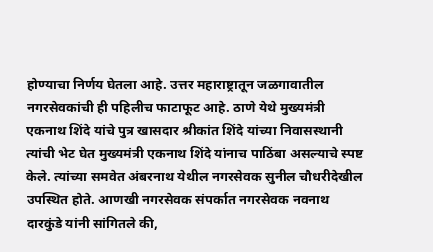होण्याचा निर्णय घेतला आहे. उत्तर महाराष्ट्रातून जळगावातील नगरसेवकांची ही पहिलीच फाटाफूट आहे. ठाणे येथे मुख्यमंत्री एकनाथ शिंदे यांचे पुत्र खासदार श्रीकांत शिंदे यांच्या निवासस्थानी त्यांची भेट घेत मुख्यमंत्री एकनाथ शिंदे यांनाच पाठिंबा असल्याचे स्पष्ट केले. त्यांच्या समवेत अंबरनाथ येथील नगरसेवक सुनील चौधरीदेखील उपस्थित होते. आणखी नगरसेवक संपर्कात नगरसेवक नवनाथ दारकुंडे यांनी सांगितले की,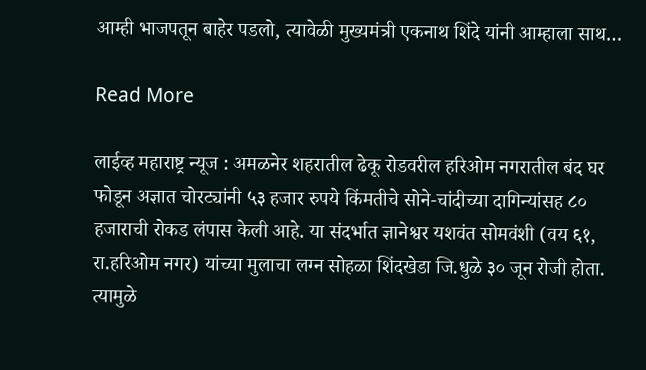आम्ही भाजपतून बाहेर पडलो, त्यावेळी मुख्यमंत्री एकनाथ शिंदे यांनी आम्हाला साथ…

Read More

लाईव्ह महाराष्ट्र न्यूज : अमळनेर शहरातील ढेकू रोडवरील हरिओम नगरातील बंद घर फोडून अज्ञात चोरट्यांनी ५३ हजार रुपये किंमतीचे सोने-चांदीच्या दागिन्यांसह ८० हजाराची रोकड लंपास केली आहे. या संदर्भात ज्ञानेश्वर यशवंत सोमवंशी (वय ६१, रा.हरिओम नगर) यांच्या मुलाचा लग्न सोहळा शिंदखेडा जि.धुळे ३० जून रोजी होता. त्यामुळे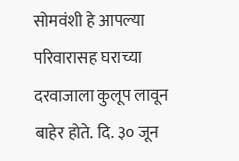सोमवंशी हे आपल्या परिवारासह घराच्या दरवाजाला कुलूप लावून बाहेर होते. दि. ३० जून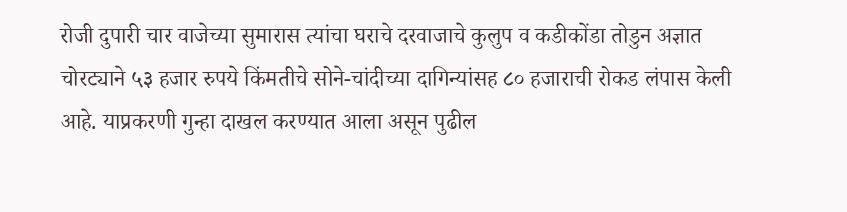रोजी दुपारी चार वाजेच्या सुमारास त्यांचा घराचे दरवाजाचे कुलुप व कडीकोंडा तोडुन अज्ञात चोरट्याने ५३ हजार रुपये किंमतीचे सोने-चांदीच्या दागिन्यांसह ८० हजाराची रोकड लंपास केली आहे. याप्रकरणी गुन्हा दाखल करण्यात आला असून पुढील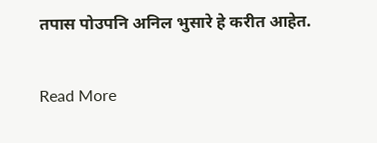तपास पोउपनि अनिल भुसारे हे करीत आहेत.

Read More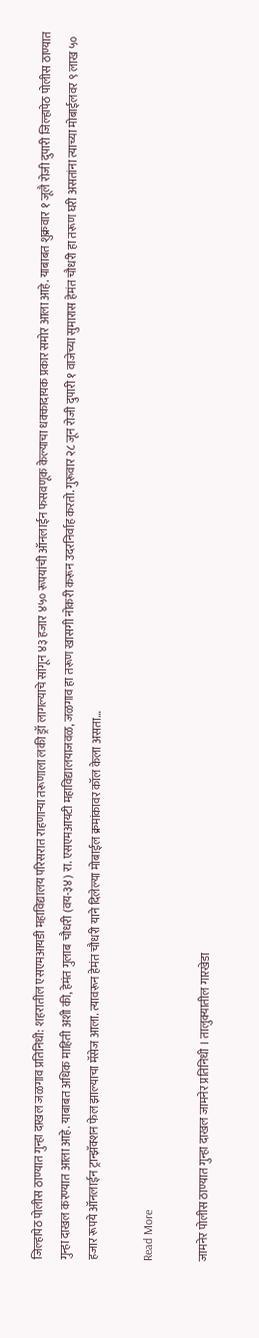जिल्हापेठ पोलीस ठाण्यात गुन्हा दाखल जळगाव प्रतिनिधी: शहरातील एसएमआयडी महाविद्यालय परिसरात राहणाऱ्या तरूणाला लकी ड्रॉ लागल्याचे सांगून ४३ हजार ४५० रूपयांची ऑनलाईन फसवणूक केल्याचा धक्कादायक प्रकार समोर आला आहे. याबाबत शुक्रवार १ जूलै रोजी दुपारी जिल्हापेठ पोलीस ठाण्यात गुन्हा दाखल करण्यात आला आहे. याबाबत अधिक माहिती अशी की, हेमंत गुलाब चौधरी (वय-३४) रा. एसएमआयटी महाविद्यालयाजवळ, जळगाव हा तरूण खासगी नोकरी करून उदरनिर्वाह करतो. गुरूवार २८ जून रोजी दुपारी १ वाजेच्या सुमारास हेमंत चौधरी हा तरूण घरी असतांना त्याच्या मोबाईलवर ९ लाख ५० हजार रूपये ऑनलाईन ट्रान्झॅक्शन फेल झाल्याचा मॅसेज आला. त्यावरून हेमंत चौधरी याने दिलेल्या मोबाईल क्रमांकावर कॉल केला असता…

Read More

जामनेर पोलीस ठाण्यात गुन्हा दाखल जामनेर प्रतिनिधी । तालुक्यातील गारखेडा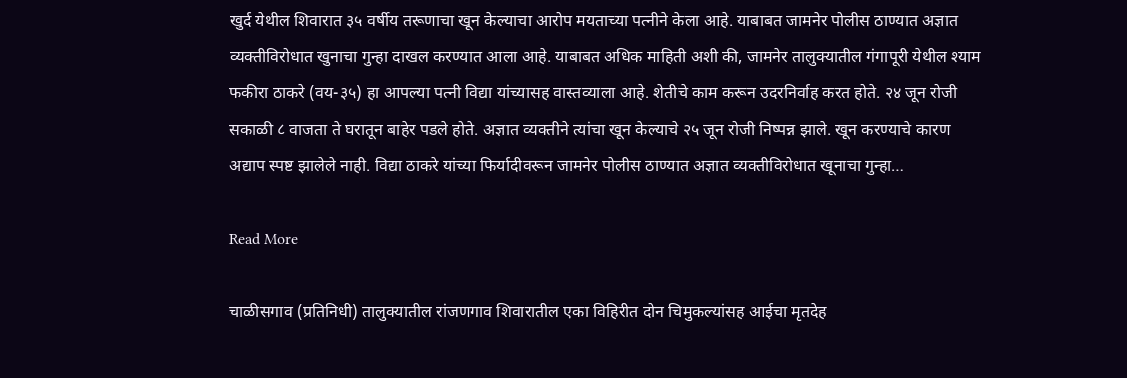खुर्द येथील शिवारात ३५ वर्षीय तरूणाचा खून केल्याचा आरोप मयताच्या पत्नीने केला आहे. याबाबत जामनेर पोलीस ठाण्यात अज्ञात व्यक्तीविरोधात खुनाचा गुन्हा दाखल करण्यात आला आहे. याबाबत अधिक माहिती अशी की, जामनेर तालुक्यातील गंगापूरी येथील श्याम फकीरा ठाकरे (वय-३५) हा आपल्या पत्नी विद्या यांच्यासह वास्तव्याला आहे. शेतीचे काम करून उदरनिर्वाह करत होते. २४ जून रोजी सकाळी ८ वाजता ते घरातून बाहेर पडले होते. अज्ञात व्यक्तीने त्यांचा खून केल्याचे २५ जून रोजी निष्पन्न झाले. खून करण्याचे कारण अद्याप स्पष्ट झालेले नाही. विद्या ठाकरे यांच्या फिर्यादीवरून जामनेर पोलीस ठाण्यात अज्ञात व्यक्तीविरोधात खूनाचा गुन्हा…

Read More

चाळीसगाव (प्रतिनिधी) तालुक्यातील रांजणगाव शिवारातील एका विहिरीत दोन चिमुकल्यांसह आईचा मृतदेह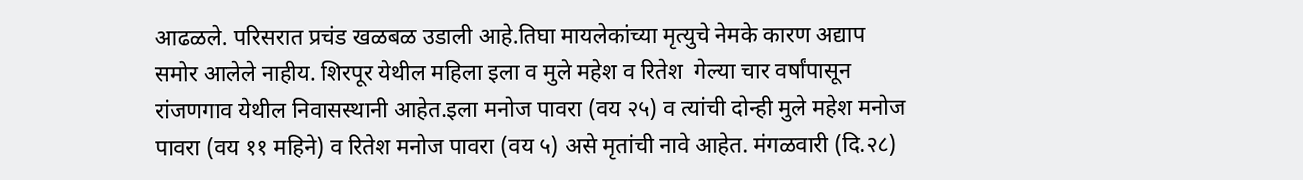आढळले. परिसरात प्रचंड खळबळ उडाली आहे.तिघा मायलेकांच्या मृत्युचे नेमके कारण अद्याप समोर आलेले नाहीय. शिरपूर येथील महिला इला व मुले महेश व रितेश  गेल्या चार वर्षांपासून रांजणगाव येथील निवासस्थानी आहेत.इला मनोज पावरा (वय २५) व त्यांची दोन्ही मुले महेश मनोज पावरा (वय ११ महिने) व रितेश मनोज पावरा (वय ५) असे मृतांची नावे आहेत. मंगळवारी (दि.२८)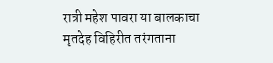रात्री महेश पावरा या बालकाचा मृतदेह विहिरीत तरंगताना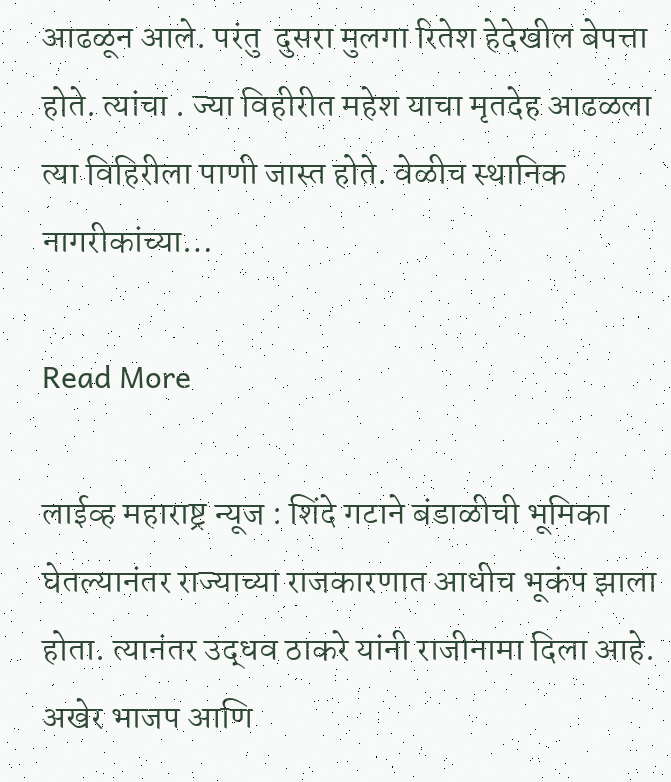आढळून आले. परंतु  दुसरा मुलगा रितेश हेदेखील बेपत्ता होते. त्यांचा . ज्या विहीरीत महेश याचा मृतदेह आढळला त्या विहिरीला पाणी जास्त होते. वेळीच स्थानिक नागरीकांच्या…

Read More

लाईव्ह महाराष्ट्र न्यूज : शिंदे गटाने बंडाळीची भूमिका घेतल्यानंतर राज्याच्या राजकारणात आधीच भूकंप झाला होता. त्यानंतर उद्धव ठाकरे यांनी राजीनामा दिला आहे. अखेर भाजप आणि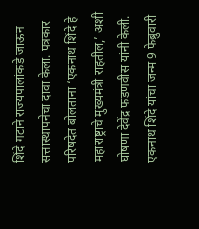शिंदे गटाने राज्यपालांकडे जाऊन सत्तास्थापनेचा दावा केला. पत्रकार परिषदेत बोलताना ‘एकनाथ शिंदे हे महाराष्ट्राचे मुख्यमंत्री राहतील,’ अशी घोषणा देवेंद्र फडणवीस यांनी केली. एकनाथ शिंदे यांचा जन्म 9 फेब्रुवारी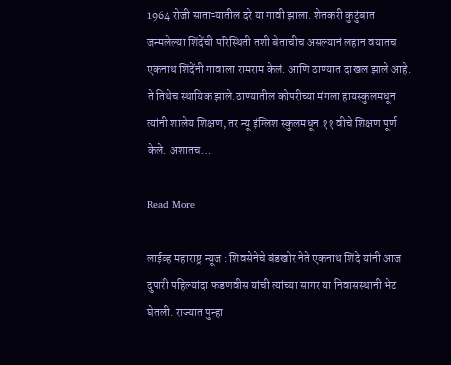1964 रोजी साताऱ्यातील दरे या गावी झाला. शेतकरी कुटुंबात जन्मलेल्या शिंदेंची परिस्थिती तशी बेताचीच असल्यानं लहान वयातच एकनाथ शिंदेंनी गावाला रामराम केलं. आणि ठाण्यात दाखल झाले आहे. ते तिथेच स्थायिक झाले.ठाण्यातील कोपरीच्या मंगला हायस्कुलमधून त्यांनी शालेय शिक्षण, तर न्यू इंग्लिश स्कुलमधून ११ वीचे शिक्षण पूर्ण केले. अशातच…

Read More

लाईव्ह महाराष्ट्र न्यूज : शिवसेनेचे बंडखोर नेते एकनाथ शिंदे यांनी आज दुपारी पहिल्यांदा फडणवीस यांची त्यांच्या सागर या निवासस्थानी भेट घेतली. राज्यात पुन्हा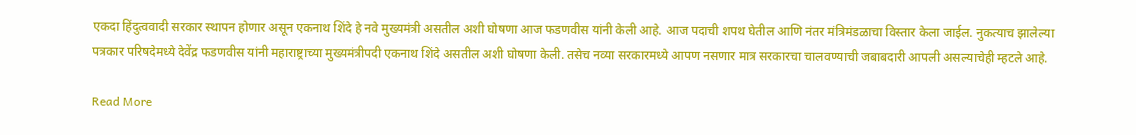एकदा हिंदुत्ववादी सरकार स्थापन होणार असून एकनाथ शिंदे हे नवे मुख्यमंत्री असतील अशी घोषणा आज फडणवीस यांनी केली आहे. आज पदाची शपथ घेतील आणि नंतर मंत्रिमंडळाचा विस्तार केला जाईल. नुकत्याच झालेल्या पत्रकार परिषदेमध्ये देवेंद्र फडणवीस यांनी महाराष्ट्राच्या मुख्यमंत्रीपदी एकनाथ शिंदे असतील अशी घोषणा केली. तसेच नव्या सरकारमध्ये आपण नसणार मात्र सरकारचा चालवण्याची जबाबदारी आपली असल्याचेही म्हटले आहे.

Read More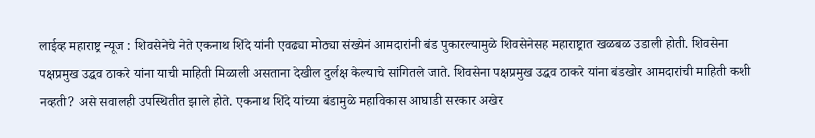लाईव्ह महाराष्ट्र न्यूज : शिवसेनेचे नेते एकनाथ शिंदे यांनी एवढ्या मोठ्या संख्येनं आमदारांनी बंड पुकारल्यामुळे शिवसेनेसह महाराष्ट्रात खळबळ उडाली होती. शिवसेना पक्षप्रमुख उद्धव ठाकरे यांना याची माहिती मिळाली असताना देखील दुर्लक्ष केल्याचे सांगितले जाते. शिवसेना पक्षप्रमुख उद्धव ठाकरे यांना बंडखोर आमदारांची माहिती कशी नव्हती? असे सवालही उपस्थितीत झाले होते. एकनाथ शिंदे यांच्या बंडामुळे महाविकास आघाडी सरकार अखेर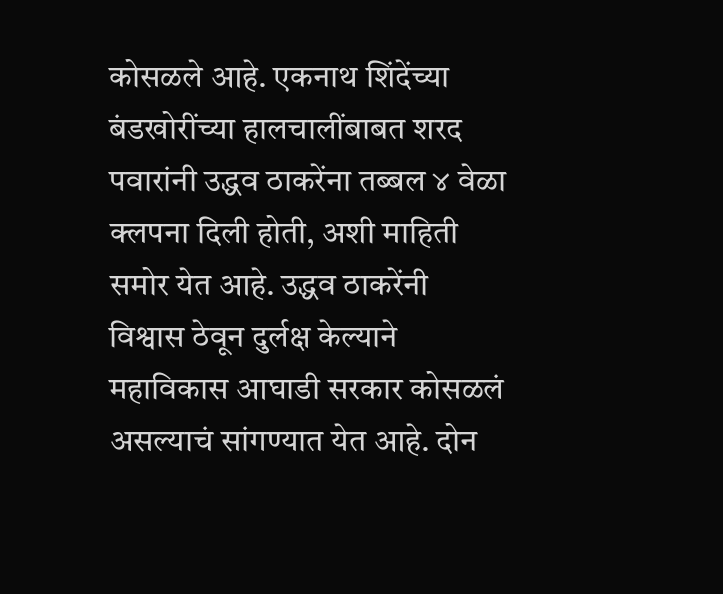कोसळले आहे. एकनाथ शिंदेंच्या बंडखोरींच्या हालचालींबाबत शरद पवारांनी उद्धव ठाकरेंना तब्बल ४ वेळा क्लपना दिली होती, अशी माहिती समोर येत आहे. उद्धव ठाकरेंनी विश्वास ठेवून दुर्लक्ष केल्याने महाविकास आघाडी सरकार कोसळलं असल्याचं सांगण्यात येत आहे. दोन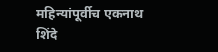महिन्यांपूर्वीच एकनाथ शिंदे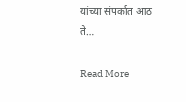यांच्या संपर्कात आठ ते…

Read More